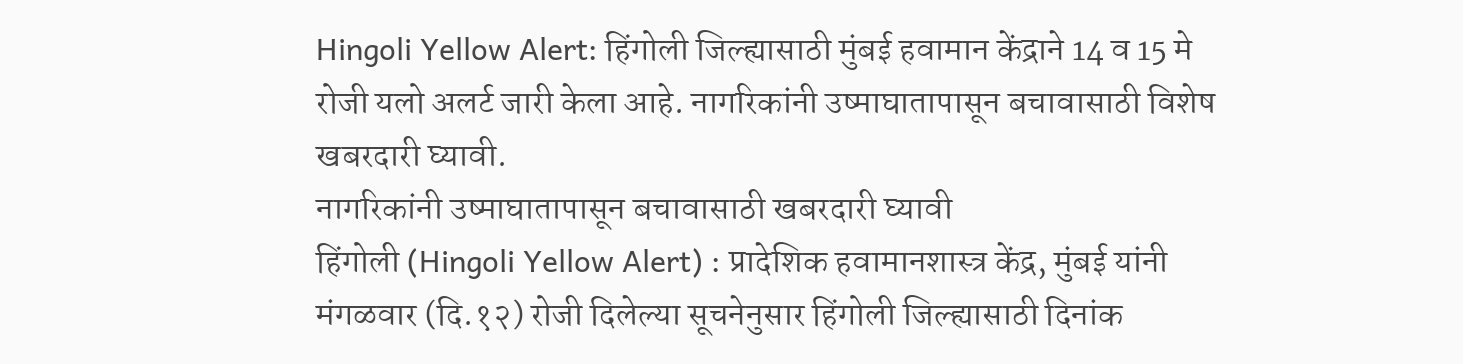Hingoli Yellow Alert: हिंगोली जिल्ह्यासाठी मुंबई हवामान केंद्राने 14 व 15 मे रोजी यलो अलर्ट जारी केला आहे. नागरिकांनी उष्माघातापासून बचावासाठी विशेष खबरदारी घ्यावी.
नागरिकांनी उष्माघातापासून बचावासाठी खबरदारी घ्यावी
हिंगोली (Hingoli Yellow Alert) : प्रादेशिक हवामानशास्त्र केंद्र, मुंबई यांनी मंगळवार (दि.१२) रोजी दिलेल्या सूचनेनुसार हिंगोली जिल्ह्यासाठी दिनांक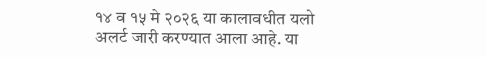१४ व १५ मे २०२६ या कालावधीत यलो अलर्ट जारी करण्यात आला आहे. या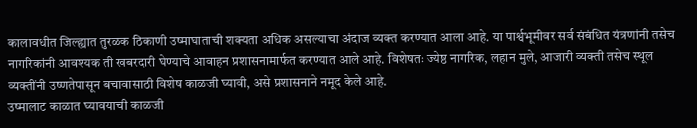कालावधीत जिल्ह्यात तुरळक ठिकाणी उष्माघाताची शक्यता अधिक असल्याचा अंदाज व्यक्त करण्यात आला आहे. या पार्श्वभूमीवर सर्व संबंधित यंत्रणांनी तसेच नागरिकांनी आवश्यक ती खबरदारी घेण्याचे आवाहन प्रशासनामार्फत करण्यात आले आहे. विशेषतः ज्येष्ठ नागरिक, लहान मुले, आजारी व्यक्ती तसेच स्थूल व्यक्तींनी उष्णतेपासून बचावासाठी विशेष काळजी घ्यावी, असे प्रशासनाने नमूद केले आहे.
उष्मालाट काळात घ्यावयाची काळजी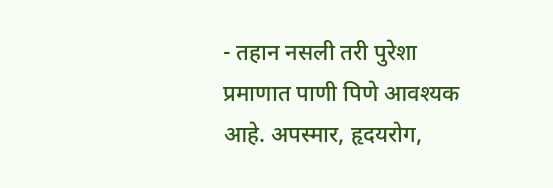- तहान नसली तरी पुरेशा प्रमाणात पाणी पिणे आवश्यक आहे. अपस्मार, हृदयरोग,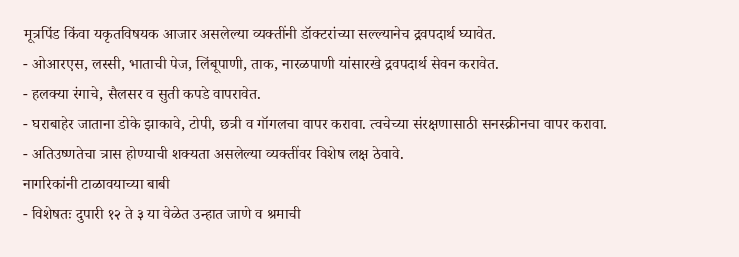मूत्रपिंड किंवा यकृतविषयक आजार असलेल्या व्यक्तींनी डॉक्टरांच्या सल्ल्यानेच द्रवपदार्थ घ्यावेत.
- ओआरएस, लस्सी, भाताची पेज, लिंबूपाणी, ताक, नारळपाणी यांसारखे द्रवपदार्थ सेवन करावेत.
- हलक्या रंगाचे, सैलसर व सुती कपडे वापरावेत.
- घराबाहेर जाताना डोके झाकावे, टोपी, छत्री व गॉगलचा वापर करावा. त्वचेच्या संरक्षणासाठी सनस्क्रीनचा वापर करावा.
- अतिउष्णतेचा त्रास होण्याची शक्यता असलेल्या व्यक्तींवर विशेष लक्ष ठेवावे.
नागरिकांनी टाळावयाच्या बाबी
- विशेषतः दुपारी १२ ते ३ या वेळेत उन्हात जाणे व श्रमाची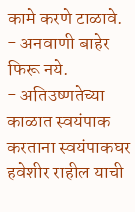कामे करणे टाळावे.
- अनवाणी बाहेर फिरू नये.
- अतिउष्णतेच्या काळात स्वयंपाक करताना स्वयंपाकघर हवेशीर राहील याची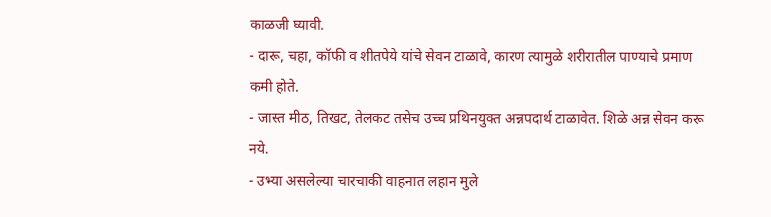काळजी घ्यावी.
- दारू, चहा, कॉफी व शीतपेये यांचे सेवन टाळावे, कारण त्यामुळे शरीरातील पाण्याचे प्रमाण कमी होते.
- जास्त मीठ, तिखट, तेलकट तसेच उच्च प्रथिनयुक्त अन्नपदार्थ टाळावेत. शिळे अन्न सेवन करू नये.
- उभ्या असलेल्या चारचाकी वाहनात लहान मुले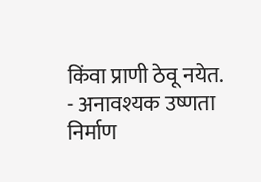किंवा प्राणी ठेवू नयेत.
- अनावश्यक उष्णता निर्माण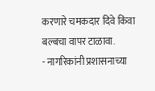करणारे चमकदार दिवे किंवा बल्बचा वापर टाळावा.
- नागरिकांनी प्रशासनाच्या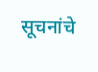सूचनांचे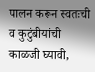पालन करून स्वतःची व कुटुंबीयांची काळजी घ्यावी,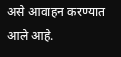असे आवाहन करण्यात आले आहे.